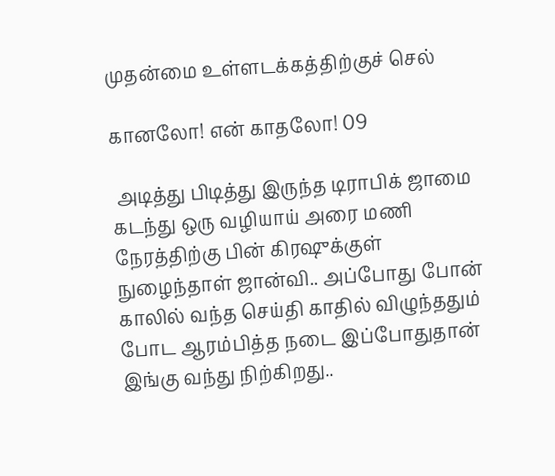முதன்மை உள்ளடக்கத்திற்குச் செல்

கானலோ! என் காதலோ! 09

 அடித்து பிடித்து இருந்த டிராபிக் ஜாமை கடந்து ஒரு வழியாய் அரை மணி நேரத்திற்கு பின் கிரஷுக்குள் நுழைந்தாள் ஜான்வி.. அப்போது போன் காலில் வந்த செய்தி காதில் விழுந்ததும் போட ஆரம்பித்த நடை இப்போதுதான் இங்கு வந்து நிற்கிறது..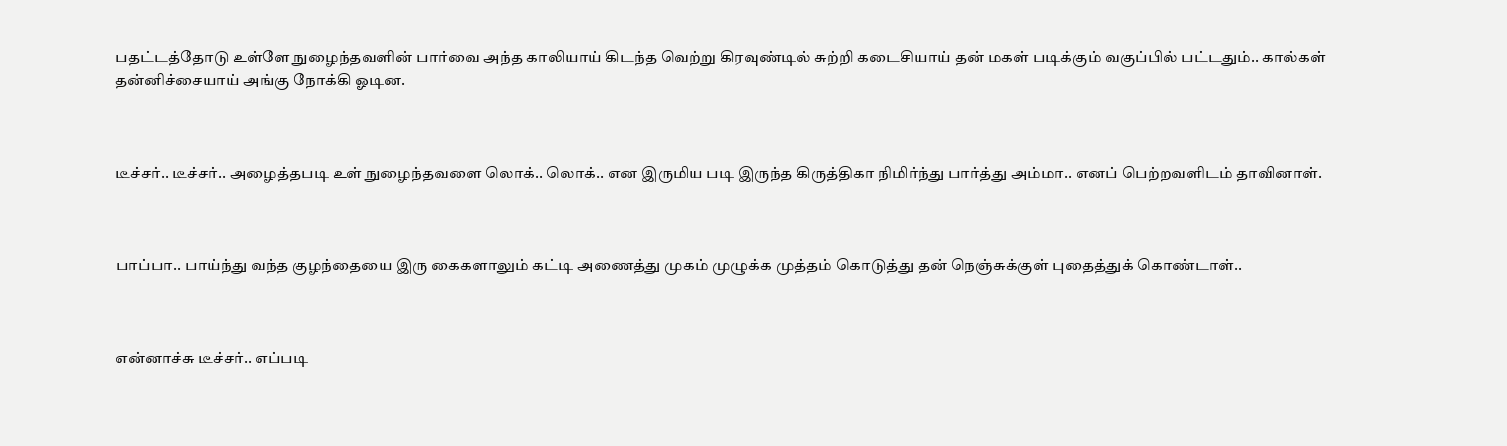பதட்டத்தோடு உள்ளே நுழைந்தவளின் பார்வை அந்த காலியாய் கிடந்த வெற்று கிரவுண்டில் சுற்றி கடைசியாய் தன் மகள் படிக்கும் வகுப்பில் பட்டதும்.. கால்கள் தன்னிச்சையாய் அங்கு நோக்கி ஓடின.



டீச்சர்.. டீச்சர்.. அழைத்தபடி உள் நுழைந்தவளை லொக்.. லொக்.. என இருமிய படி இருந்த கிருத்திகா நிமிர்ந்து பார்த்து அம்மா.. எனப் பெற்றவளிடம் தாவினாள்.



பாப்பா.. பாய்ந்து வந்த குழந்தையை இரு கைகளாலும் கட்டி அணைத்து முகம் முழுக்க முத்தம் கொடுத்து தன் நெஞ்சுக்குள் புதைத்துக் கொண்டாள்..



என்னாச்சு டீச்சர்.. எப்படி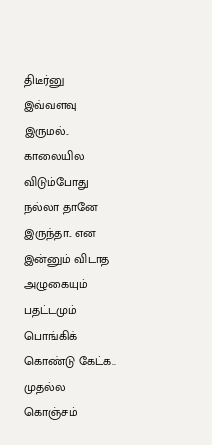திடீர்னு இவ்வளவு இருமல்.. காலையில விடும்போது நல்லா தானே இருந்தா.. என இன்னும் விடாத அழுகையும் பதட்டமும் பொங்கிக் கொண்டு கேட்க.. முதல்ல கொஞ்சம்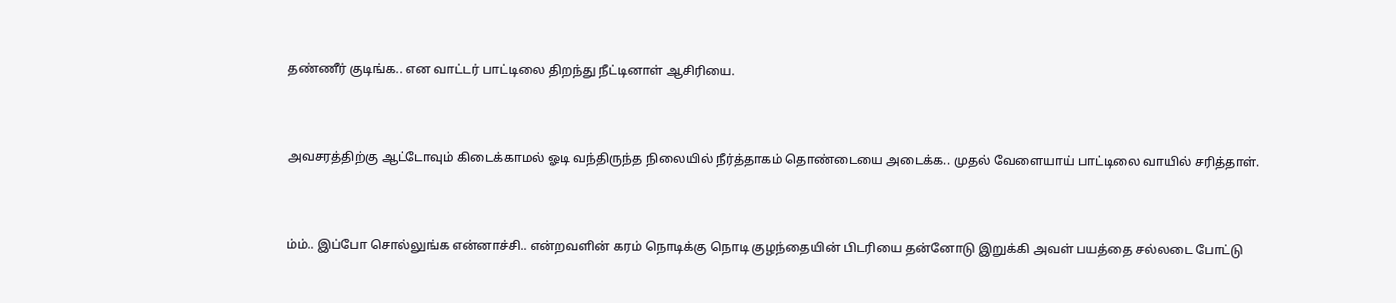தண்ணீர் குடிங்க.. என வாட்டர் பாட்டிலை திறந்து நீட்டினாள் ஆசிரியை.



அவசரத்திற்கு ஆட்டோவும் கிடைக்காமல் ஓடி வந்திருந்த நிலையில் நீர்த்தாகம் தொண்டையை அடைக்க.. முதல் வேளையாய் பாட்டிலை வாயில் சரித்தாள்.



ம்ம்.. இப்போ சொல்லுங்க என்னாச்சி.. என்றவளின் கரம் நொடிக்கு நொடி குழந்தையின் பிடரியை தன்னோடு இறுக்கி அவள் பயத்தை சல்லடை போட்டு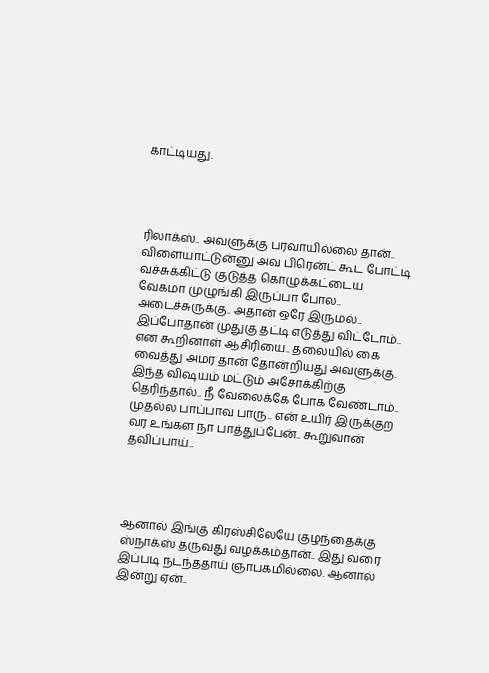காட்டியது.




ரிலாக்ஸ்.. அவளுக்கு பரவாயில்லை தான்.. விளையாட்டுன்னு அவ பிரென்ட் கூட போட்டி வச்சுக்கிட்டு குடுத்த கொழுக்கட்டைய வேகமா முழுங்கி இருப்பா போல.. அடைச்சுருக்கு.. அதான் ஒரே இருமல்.. இப்போதான் முதுகு தட்டி எடுத்து விட்டோம்.. என கூறினாள் ஆசிரியை.. தலையில் கை வைத்து அமர தான் தோன்றியது அவளுக்கு. இந்த விஷயம் மட்டும் அசோக்கிற்கு தெரிந்தால்.. நீ வேலைக்கே போக வேண்டாம்.. முதல்ல பாப்பாவ பாரு.. என் உயிர் இருக்குற வர உங்கள நா பாத்துப்பேன்.. கூறுவான் தவிப்பாய்..




ஆனால் இங்கு கிரஸ்சிலேயே குழந்தைக்கு ஸ்நாக்ஸ் தருவது வழக்கம்தான்.. இது வரை இப்படி நடந்ததாய் ஞாபகமில்லை. ஆனால் இன்று ஏன்..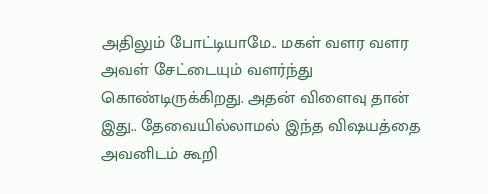அதிலும் போட்டியாமே.. மகள் வளர வளர அவள் சேட்டையும் வளர்ந்து கொண்டிருக்கிறது. அதன் விளைவு தான் இது.. தேவையில்லாமல் இந்த விஷயத்தை அவனிடம் கூறி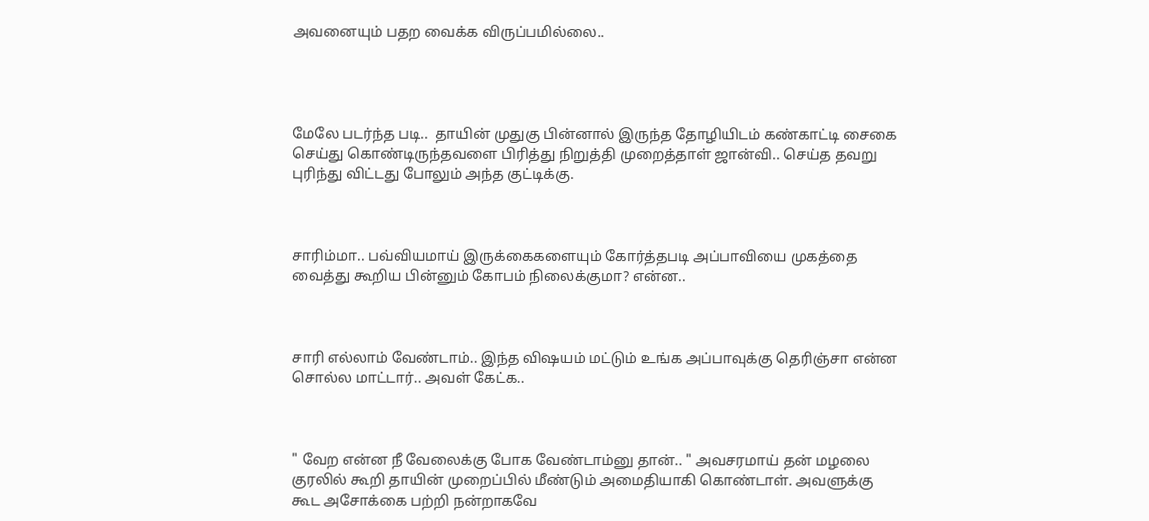அவனையும் பதற வைக்க விருப்பமில்லை..




மேலே படர்ந்த படி..  தாயின் முதுகு பின்னால் இருந்த தோழியிடம் கண்காட்டி சைகை செய்து கொண்டிருந்தவளை பிரித்து நிறுத்தி முறைத்தாள் ஜான்வி.. செய்த தவறு புரிந்து விட்டது போலும் அந்த குட்டிக்கு.



சாரிம்மா.. பவ்வியமாய் இருக்கைகளையும் கோர்த்தபடி அப்பாவியை முகத்தை வைத்து கூறிய பின்னும் கோபம் நிலைக்குமா? என்ன..



சாரி எல்லாம் வேண்டாம்.. இந்த விஷயம் மட்டும் உங்க அப்பாவுக்கு தெரிஞ்சா என்ன சொல்ல மாட்டார்.. அவள் கேட்க..



" வேற என்ன நீ வேலைக்கு போக வேண்டாம்னு தான்.. " அவசரமாய் தன் மழலை குரலில் கூறி தாயின் முறைப்பில் மீண்டும் அமைதியாகி கொண்டாள். அவளுக்கு கூட அசோக்கை பற்றி நன்றாகவே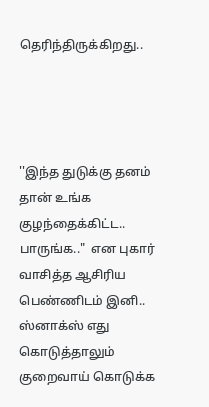தெரிந்திருக்கிறது..




''இந்த துடுக்கு தனம் தான் உங்க குழந்தைக்கிட்ட..  பாருங்க.."  என புகார் வாசித்த ஆசிரிய பெண்ணிடம் இனி.. ஸ்னாக்ஸ் எது கொடுத்தாலும் குறைவாய் கொடுக்க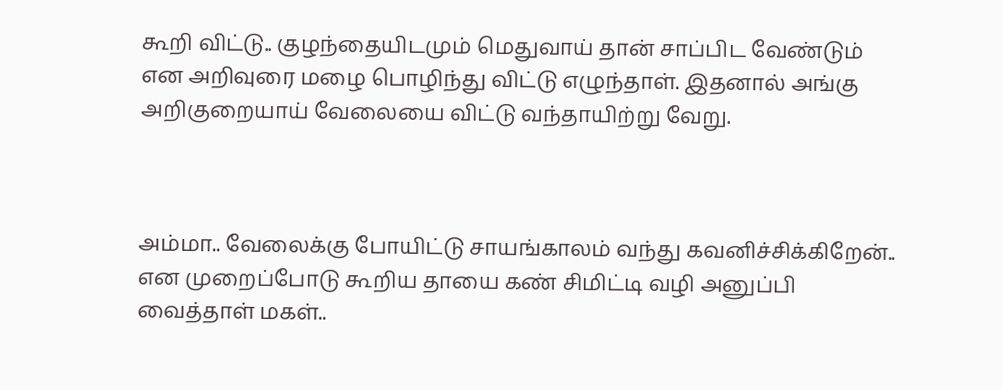கூறி விட்டு.. குழந்தையிடமும் மெதுவாய் தான் சாப்பிட வேண்டும் என அறிவுரை மழை பொழிந்து விட்டு எழுந்தாள். இதனால் அங்கு அறிகுறையாய் வேலையை விட்டு வந்தாயிற்று வேறு.



அம்மா.. வேலைக்கு போயிட்டு சாயங்காலம் வந்து கவனிச்சிக்கிறேன்..  என முறைப்போடு கூறிய தாயை கண் சிமிட்டி வழி அனுப்பி வைத்தாள் மகள்..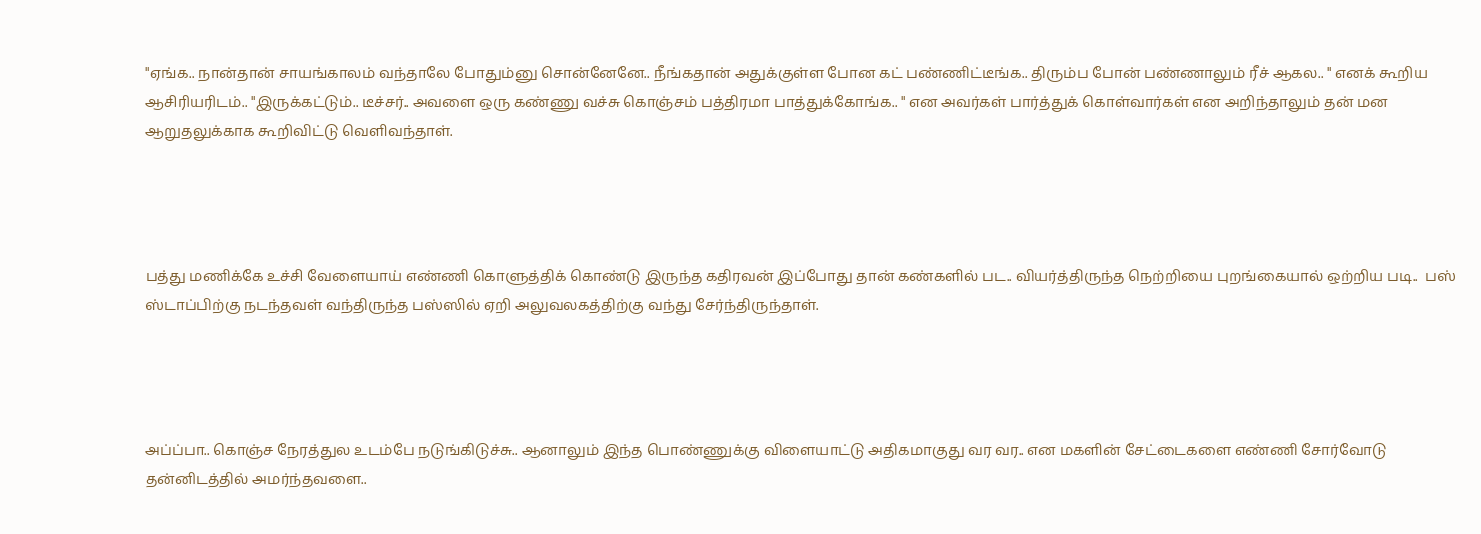"ஏங்க.. நான்தான் சாயங்காலம் வந்தாலே போதும்னு சொன்னேனே.. நீங்கதான் அதுக்குள்ள போன கட் பண்ணிட்டீங்க.. திரும்ப போன் பண்ணாலும் ரீச் ஆகல.. " எனக் கூறிய ஆசிரியரிடம்.. "இருக்கட்டும்.. டீச்சர்.. அவளை ஒரு கண்ணு வச்சு கொஞ்சம் பத்திரமா பாத்துக்கோங்க.. " என அவர்கள் பார்த்துக் கொள்வார்கள் என அறிந்தாலும் தன் மன ஆறுதலுக்காக கூறிவிட்டு வெளிவந்தாள்.




பத்து மணிக்கே உச்சி வேளையாய் எண்ணி கொளுத்திக் கொண்டு இருந்த கதிரவன் இப்போது தான் கண்களில் பட.. வியர்த்திருந்த நெற்றியை புறங்கையால் ஒற்றிய படி..  பஸ் ஸ்டாப்பிற்கு நடந்தவள் வந்திருந்த பஸ்ஸில் ஏறி அலுவலகத்திற்கு வந்து சேர்ந்திருந்தாள்.




அப்ப்பா.. கொஞ்ச நேரத்துல உடம்பே நடுங்கிடுச்சு.. ஆனாலும் இந்த பொண்ணுக்கு விளையாட்டு அதிகமாகுது வர வர.. என மகளின் சேட்டைகளை எண்ணி சோர்வோடு தன்னிடத்தில் அமர்ந்தவளை..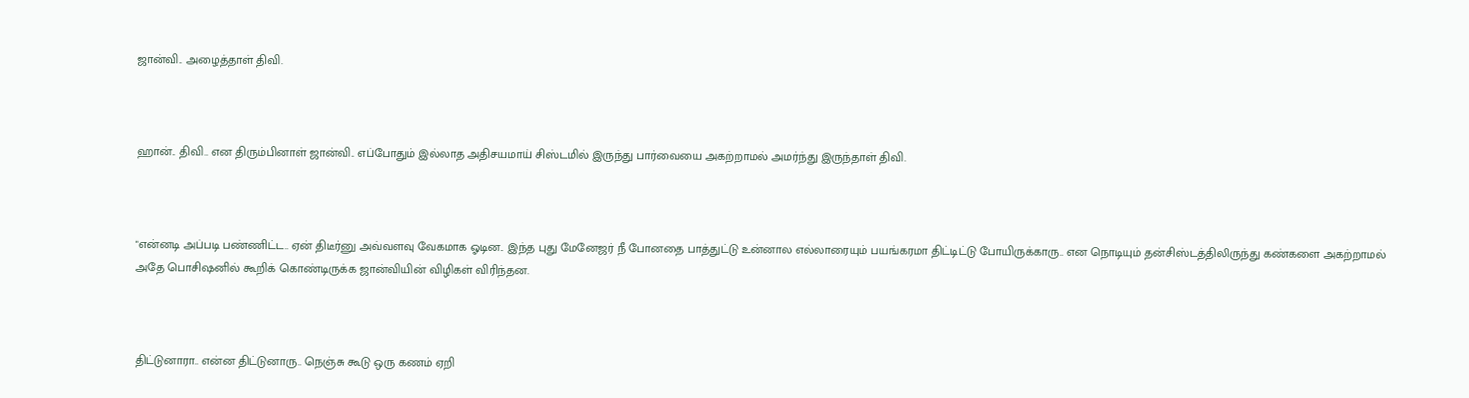ஜான்வி.. அழைத்தாள் திவி.



ஹான்.. திவி.. என திரும்பினாள் ஜான்வி.. எப்போதும் இல்லாத அதிசயமாய் சிஸ்டமில் இருந்து பார்வையை அகற்றாமல் அமர்ந்து இருந்தாள் திவி.



"என்னடி அப்படி பண்ணிட்ட.. ஏன் திடீர்னு அவ்வளவு வேகமாக ஓடின.. இந்த புது மேனேஜர் நீ போனதை பாத்துட்டு உன்னால எல்லாரையும் பயங்கரமா திட்டிட்டு போயிருக்காரு.. என நொடியும் தன்சிஸ்டத்திலிருந்து கண்களை அகற்றாமல் அதே பொசிஷனில் கூறிக் கொண்டிருக்க ஜான்வியின் விழிகள் விரிந்தன.



திட்டுனாரா.. என்ன திட்டுனாரு.. நெஞ்சு கூடு ஒரு கணம் ஏறி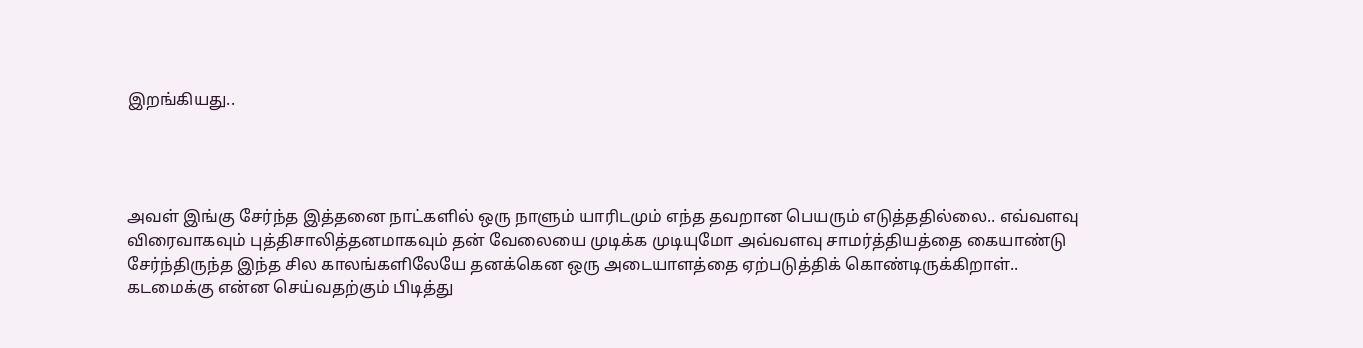இறங்கியது..




அவள் இங்கு சேர்ந்த இத்தனை நாட்களில் ஒரு நாளும் யாரிடமும் எந்த தவறான பெயரும் எடுத்ததில்லை.. எவ்வளவு விரைவாகவும் புத்திசாலித்தனமாகவும் தன் வேலையை முடிக்க முடியுமோ அவ்வளவு சாமர்த்தியத்தை கையாண்டு சேர்ந்திருந்த இந்த சில காலங்களிலேயே தனக்கென ஒரு அடையாளத்தை ஏற்படுத்திக் கொண்டிருக்கிறாள்.. கடமைக்கு என்ன செய்வதற்கும் பிடித்து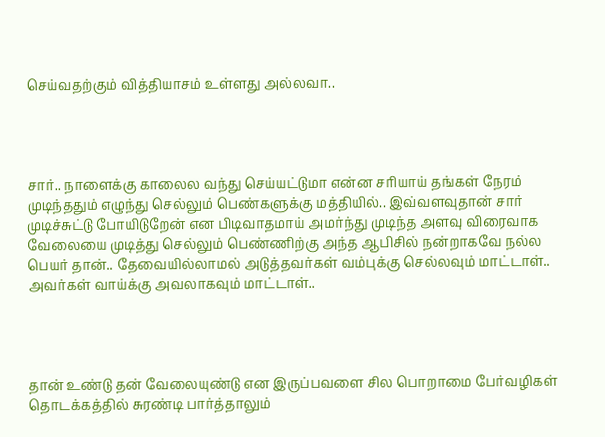செய்வதற்கும் வித்தியாசம் உள்ளது அல்லவா..




சார்.. நாளைக்கு காலைல வந்து செய்யட்டுமா என்ன சரியாய் தங்கள் நேரம் முடிந்ததும் எழுந்து செல்லும் பெண்களுக்கு மத்தியில்.. இவ்வளவுதான் சார் முடிச்சுட்டு போயிடுறேன் என பிடிவாதமாய் அமர்ந்து முடிந்த அளவு விரைவாக வேலையை முடித்து செல்லும் பெண்ணிற்கு அந்த ஆபிசில் நன்றாகவே நல்ல பெயர் தான்.. தேவையில்லாமல் அடுத்தவர்கள் வம்புக்கு செல்லவும் மாட்டாள்.. அவர்கள் வாய்க்கு அவலாகவும் மாட்டாள்..




தான் உண்டு தன் வேலையுண்டு என இருப்பவளை சில பொறாமை பேர்வழிகள் தொடக்கத்தில் சுரண்டி பார்த்தாலும்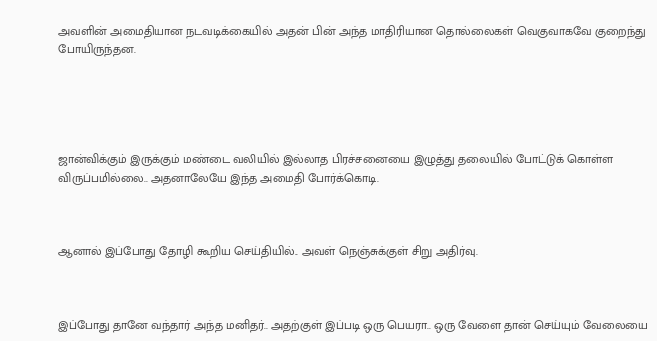அவளின் அமைதியான நடவடிக்கையில் அதன் பின் அந்த மாதிரியான தொல்லைகள் வெகுவாகவே குறைந்து போயிருந்தன.





ஜான்விக்கும் இருக்கும் மண்டை வலியில் இல்லாத பிரச்சனையை இழுத்து தலையில் போட்டுக் கொள்ள விருப்பமில்லை.. அதனாலேயே இந்த அமைதி போர்க்கொடி.



ஆனால் இப்போது தோழி கூறிய செய்தியில்.. அவள் நெஞ்சுக்குள் சிறு அதிர்வு.



இப்போது தானே வந்தார் அந்த மனிதர்.. அதற்குள் இப்படி ஒரு பெயரா.. ஒரு வேளை தான் செய்யும் வேலையை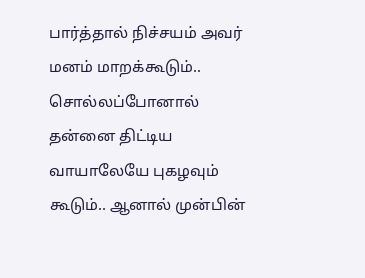பார்த்தால் நிச்சயம் அவர் மனம் மாறக்கூடும்.. சொல்லப்போனால் தன்னை திட்டிய வாயாலேயே புகழவும் கூடும்.. ஆனால் முன்பின்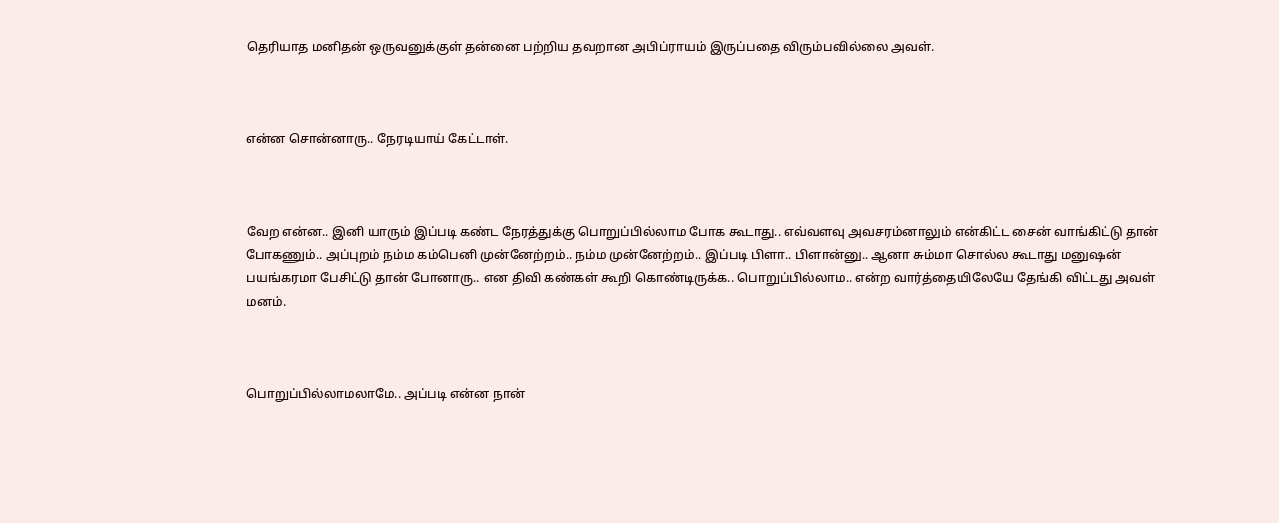தெரியாத மனிதன் ஒருவனுக்குள் தன்னை பற்றிய தவறான அபிப்ராயம் இருப்பதை விரும்பவில்லை அவள்.



என்ன சொன்னாரு.. நேரடியாய் கேட்டாள்.



வேற என்ன.. இனி யாரும் இப்படி கண்ட நேரத்துக்கு பொறுப்பில்லாம போக கூடாது.. எவ்வளவு அவசரம்னாலும் என்கிட்ட சைன் வாங்கிட்டு தான் போகணும்.. அப்புறம் நம்ம கம்பெனி முன்னேற்றம்.. நம்ம முன்னேற்றம்.. இப்படி பிளா.. பிளான்னு.. ஆனா சும்மா சொல்ல கூடாது மனுஷன் பயங்கரமா பேசிட்டு தான் போனாரு.. என திவி கண்கள் கூறி கொண்டிருக்க.. பொறுப்பில்லாம.. என்ற வார்த்தையிலேயே தேங்கி விட்டது அவள் மனம்.



பொறுப்பில்லாமலாமே.. அப்படி என்ன நான்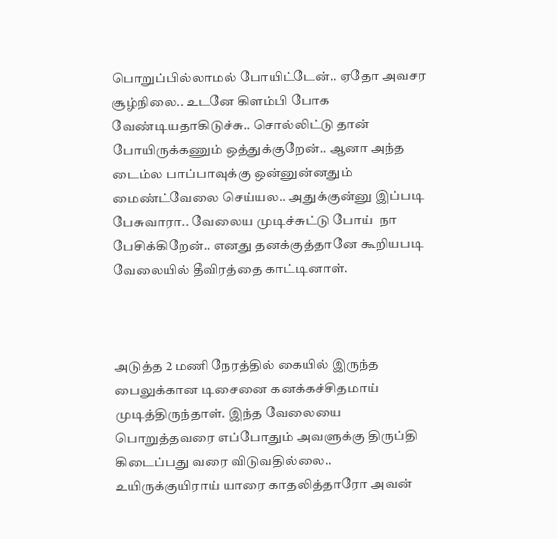பொறுப்பில்லாமல் போயிட்டேன்.. ஏதோ அவசர சூழ்நிலை.. உடனே கிளம்பி போக வேண்டியதாகிடுச்சு.. சொல்லிட்டு தான் போயிருக்கணும் ஒத்துக்குறேன்.. ஆனா அந்த டைம்ல பாப்பாவுக்கு ஒன்னுன்னதும் மைண்ட்வேலை செய்யல.. அதுக்குன்னு இப்படி பேசுவாரா.. வேலைய முடிச்சுட்டு போய்  நா பேசிக்கிறேன்.. எனது தனக்குத்தானே கூறியபடி வேலையில் தீவிரத்தை காட்டினாள்.



அடுத்த 2 மணி நேரத்தில் கையில் இருந்த பைலுக்கான டிசைனை கனக்கச்சிதமாய் முடித்திருந்தாள். இந்த வேலையை பொறுத்தவரை எப்போதும் அவளுக்கு திருப்தி கிடைப்பது வரை விடுவதில்லை.. உயிருக்குயிராய் யாரை காதலித்தாரோ அவன்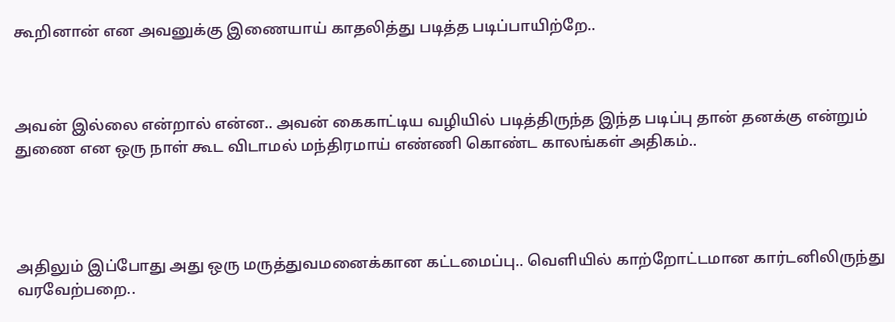கூறினான் என அவனுக்கு இணையாய் காதலித்து படித்த படிப்பாயிற்றே..



அவன் இல்லை என்றால் என்ன.. அவன் கைகாட்டிய வழியில் படித்திருந்த இந்த படிப்பு தான் தனக்கு என்றும் துணை என ஒரு நாள் கூட விடாமல் மந்திரமாய் எண்ணி கொண்ட காலங்கள் அதிகம்..




அதிலும் இப்போது அது ஒரு மருத்துவமனைக்கான கட்டமைப்பு.. வெளியில் காற்றோட்டமான கார்டனிலிருந்து வரவேற்பறை..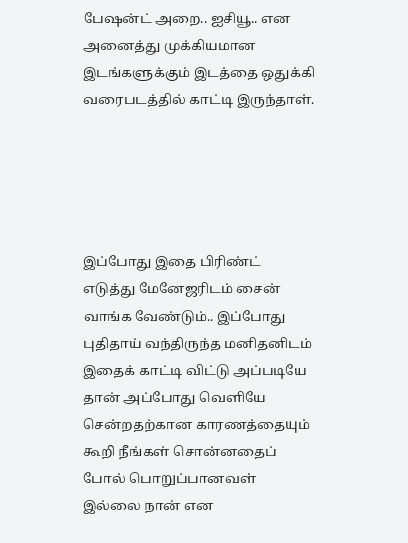பேஷன்ட் அறை.. ஐசியூ.. என அனைத்து முக்கியமான இடங்களுக்கும் இடத்தை ஒதுக்கி வரைபடத்தில் காட்டி இருந்தாள்.





இப்போது இதை பிரிண்ட் எடுத்து மேனேஜரிடம் சைன் வாங்க வேண்டும்.. இப்போது புதிதாய் வந்திருந்த மனிதனிடம் இதைக் காட்டி விட்டு அப்படியே தான் அப்போது வெளியே சென்றதற்கான காரணத்தையும் கூறி நீங்கள் சொன்னதைப் போல் பொறுப்பானவள் இல்லை நான் என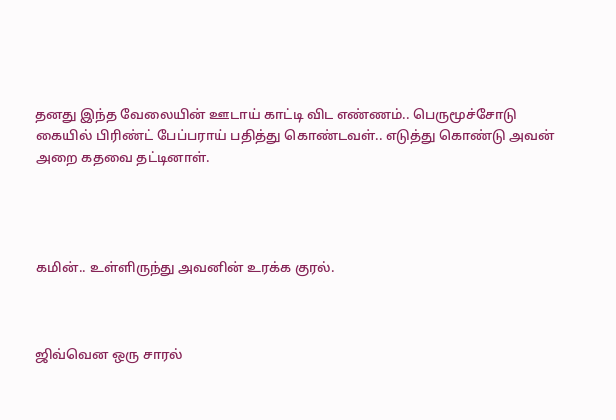தனது இந்த வேலையின் ஊடாய் காட்டி விட எண்ணம்.. பெருமூச்சோடு கையில் பிரிண்ட் பேப்பராய் பதித்து கொண்டவள்.. எடுத்து கொண்டு அவன் அறை கதவை தட்டினாள்.




கமின்.. உள்ளிருந்து அவனின் உரக்க குரல்.



ஜிவ்வென ஒரு சாரல்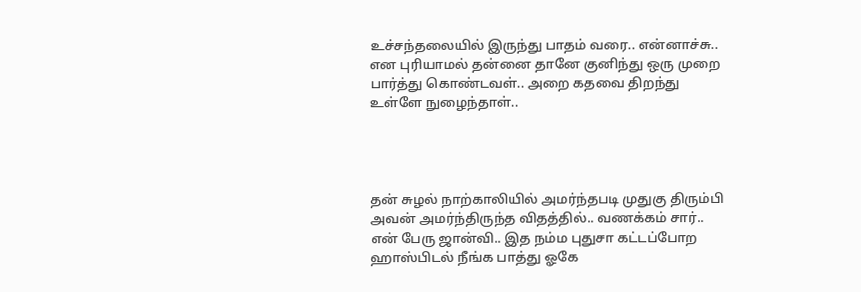உச்சந்தலையில் இருந்து பாதம் வரை.. என்னாச்சு.. என புரியாமல் தன்னை தானே குனிந்து ஒரு முறை பார்த்து கொண்டவள்.. அறை கதவை திறந்து உள்ளே நுழைந்தாள்..




தன் சுழல் நாற்காலியில் அமர்ந்தபடி முதுகு திரும்பி அவன் அமர்ந்திருந்த விதத்தில்.. வணக்கம் சார்.. என் பேரு ஜான்வி.. இத நம்ம புதுசா கட்டப்போற ஹாஸ்பிடல் நீங்க பாத்து ஓகே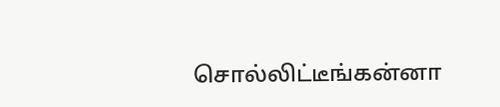சொல்லிட்டீங்கன்னா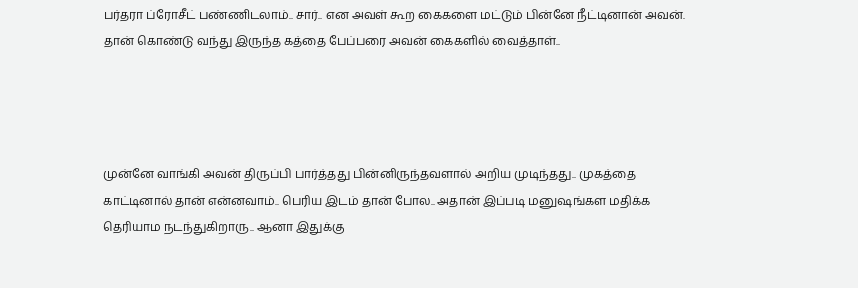பர்தரா ப்ரோசீட் பண்ணிடலாம்.. சார்.. என அவள் கூற கைகளை மட்டும் பின்னே நீட்டினான் அவன்.  தான் கொண்டு வந்து இருந்த கத்தை பேப்பரை அவன் கைகளில் வைத்தாள்..




முன்னே வாங்கி அவன் திருப்பி பார்த்தது பின்னிருந்தவளால் அறிய முடிந்தது.. முகத்தை காட்டினால் தான் என்னவாம்.. பெரிய இடம் தான் போல.. அதான் இப்படி மனுஷங்கள மதிக்க தெரியாம நடந்துகிறாரு.. ஆனா இதுக்கு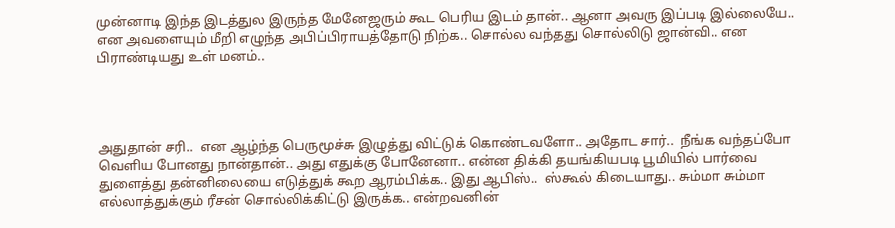முன்னாடி இந்த இடத்துல இருந்த மேனேஜரும் கூட பெரிய இடம் தான்.. ஆனா அவரு இப்படி இல்லையே.. என அவளையும் மீறி எழுந்த அபிப்பிராயத்தோடு நிற்க.. சொல்ல வந்தது சொல்லிடு ஜான்வி.. என பிராண்டியது உள் மனம்..




அதுதான் சரி..  என ஆழ்ந்த பெருமூச்சு இழுத்து விட்டுக் கொண்டவளோ.. அதோட சார்..  நீங்க வந்தப்போ வெளிய போனது நான்தான்.. அது எதுக்கு போனேனா.. என்ன திக்கி தயங்கியபடி பூமியில் பார்வை துளைத்து தன்னிலையை எடுத்துக் கூற ஆரம்பிக்க.. இது ஆபிஸ்..  ஸ்கூல் கிடையாது.. சும்மா சும்மா எல்லாத்துக்கும் ரீசன் சொல்லிக்கிட்டு இருக்க.. என்றவனின்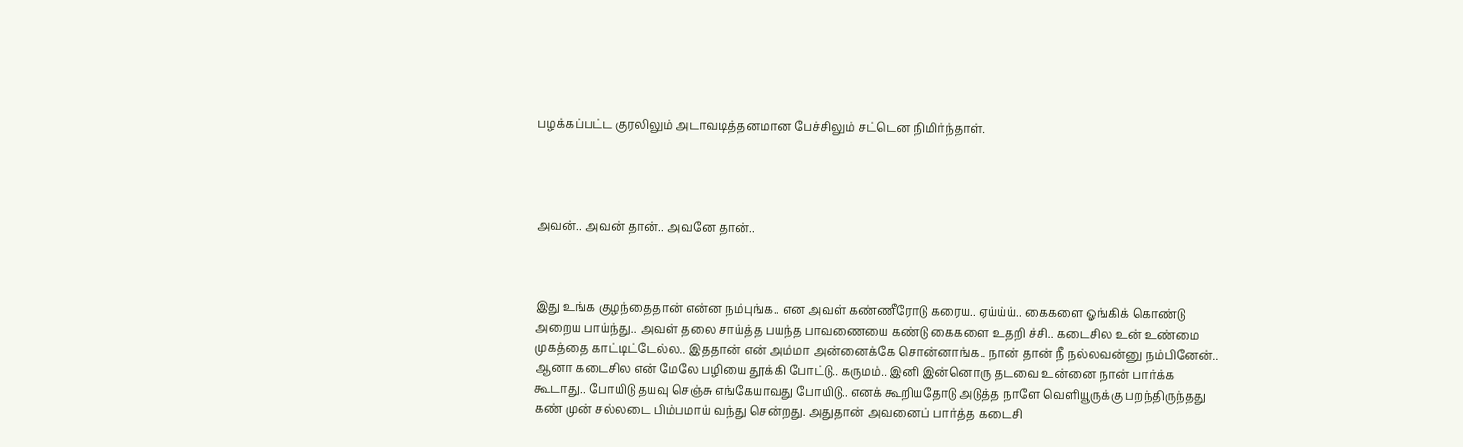பழக்கப்பட்ட குரலிலும் அடாவடித்தனமான பேச்சிலும் சட்டென நிமிர்ந்தாள்.




அவன்.. அவன் தான்.. அவனே தான்..



இது உங்க குழந்தைதான் என்ன நம்புங்க.. என அவள் கண்ணீரோடு கரைய.. ஏய்ய்ய்.. கைகளை ஓங்கிக் கொண்டு அறைய பாய்ந்து.. அவள் தலை சாய்த்த பயந்த பாவணையை கண்டு கைகளை உதறி ச்சி.. கடைசில உன் உண்மை முகத்தை காட்டிட்டேல்ல.. இததான் என் அம்மா அன்னைக்கே சொன்னாங்க.. நான் தான் நீ நல்லவன்னு நம்பினேன்.. ஆனா கடைசில என் மேலே பழியை தூக்கி போட்டு.. கருமம்.. இனி இன்னொரு தடவை உன்னை நான் பார்க்க கூடாது.. போயிடு தயவு செஞ்சு எங்கேயாவது போயிடு.. எனக் கூறியதோடு அடுத்த நாளே வெளியூருக்கு பறந்திருந்தது கண் முன் சல்லடை பிம்பமாய் வந்து சென்றது. அதுதான் அவனைப் பார்த்த கடைசி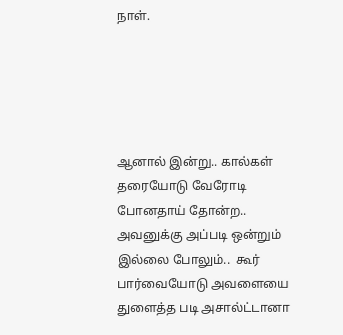நாள்.





ஆனால் இன்று.. கால்கள் தரையோடு வேரோடி போனதாய் தோன்ற.. அவனுக்கு அப்படி ஒன்றும் இல்லை போலும்..  கூர் பார்வையோடு அவளையை துளைத்த படி அசால்ட்டானா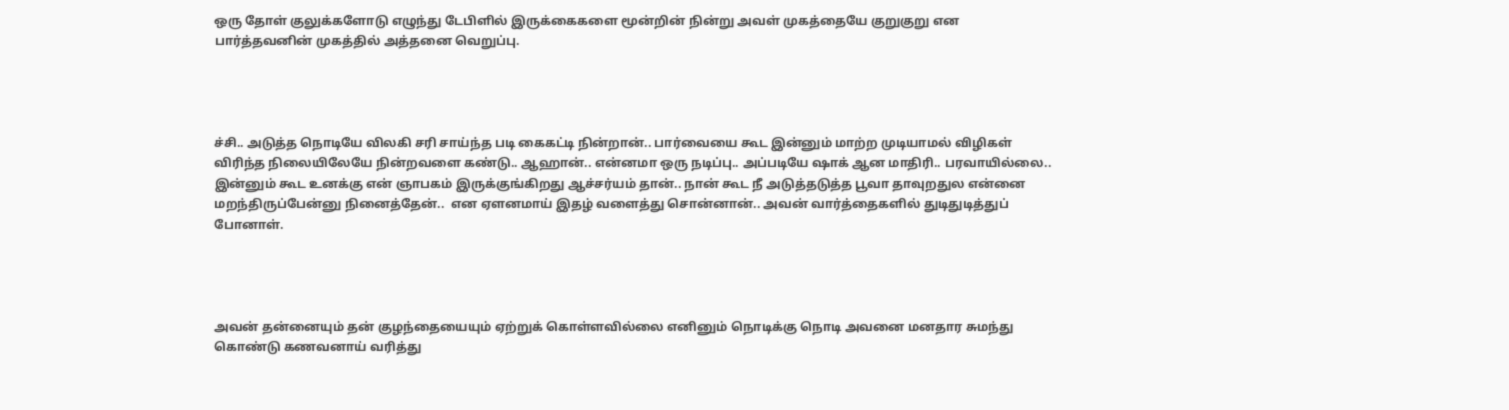ஒரு தோள் குலுக்களோடு எழுந்து டேபிளில் இருக்கைகளை மூன்றின் நின்று அவள் முகத்தையே குறுகுறு என பார்த்தவனின் முகத்தில் அத்தனை வெறுப்பு.




ச்சி.. அடுத்த நொடியே விலகி சரி சாய்ந்த படி கைகட்டி நின்றான்.. பார்வையை கூட இன்னும் மாற்ற முடியாமல் விழிகள் விரிந்த நிலையிலேயே நின்றவளை கண்டு.. ஆஹான்.. என்னமா ஒரு நடிப்பு.. அப்படியே ஷாக் ஆன மாதிரி.. பரவாயில்லை.. இன்னும் கூட உனக்கு என் ஞாபகம் இருக்குங்கிறது ஆச்சர்யம் தான்.. நான் கூட நீ அடுத்தடுத்த பூவா தாவுறதுல என்னை மறந்திருப்பேன்னு நினைத்தேன்..  என ஏளனமாய் இதழ் வளைத்து சொன்னான்.. அவன் வார்த்தைகளில் துடிதுடித்துப் போனாள்.




அவன் தன்னையும் தன் குழந்தையையும் ஏற்றுக் கொள்ளவில்லை எனினும் நொடிக்கு நொடி அவனை மனதார சுமந்து கொண்டு கணவனாய் வரித்து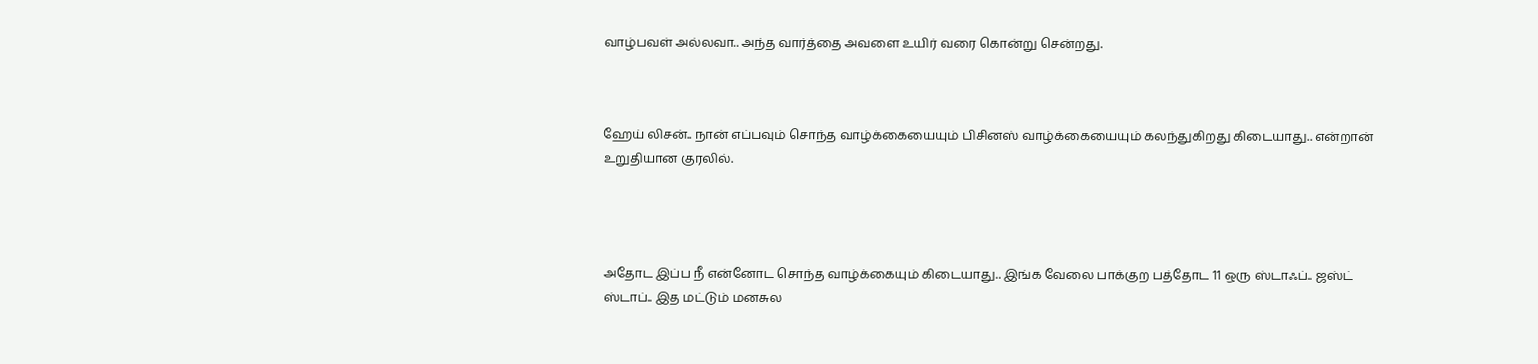வாழ்பவள் அல்லவா.. அந்த வார்த்தை அவளை உயிர் வரை கொன்று சென்றது.



ஹேய் லிசன்.. நான் எப்பவும் சொந்த வாழ்க்கையையும் பிசினஸ் வாழ்க்கையையும் கலந்துகிறது கிடையாது.. என்றான் உறுதியான குரலில்.




அதோட இப்ப நீ என்னோட சொந்த வாழ்க்கையும் கிடையாது.. இங்க வேலை பாக்குற பத்தோட 11 ஒரு ஸ்டாஃப்.. ஜஸ்ட் ஸ்டாப்.. இத மட்டும் மனசுல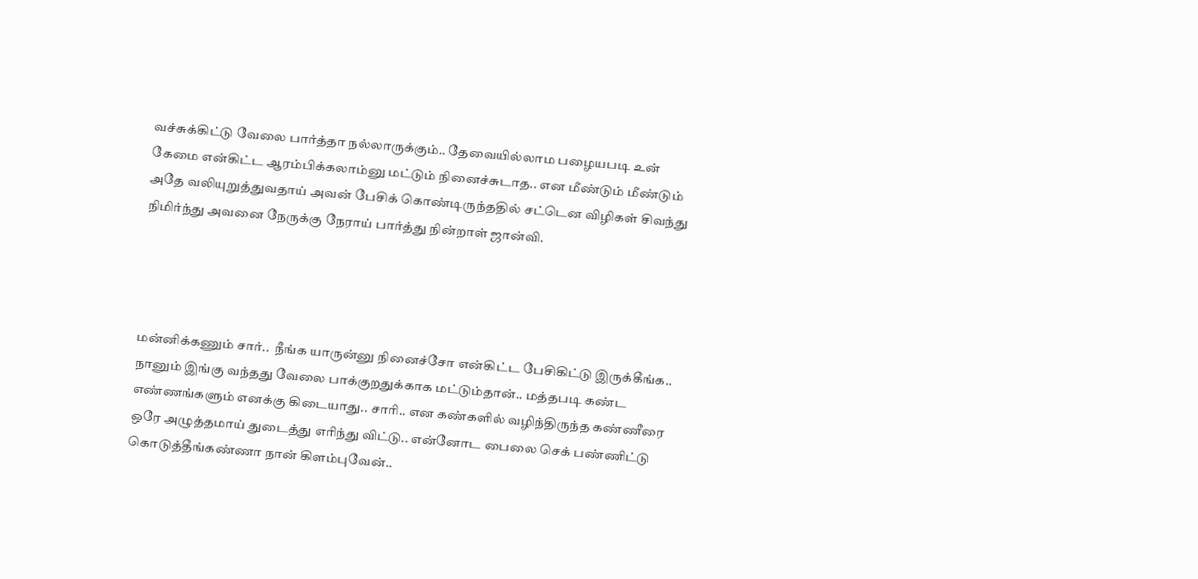வச்சுக்கிட்டு வேலை பார்த்தா நல்லாருக்கும்.. தேவையில்லாம பழையபடி உன் கேமை என்கிட்ட ஆரம்பிக்கலாம்னு மட்டும் நினைச்சுடாத.. என மீண்டும் மீண்டும் அதே வலியுறுத்துவதாய் அவன் பேசிக் கொண்டிருந்ததில் சட்டென விழிகள் சிவந்து நிமிர்ந்து அவனை நேருக்கு நேராய் பார்த்து நின்றாள் ஜான்வி.




மன்னிக்கணும் சார்..  நீங்க யாருன்னு நினைச்சோ என்கிட்ட பேசிகிட்டு இருக்கீங்க.. நானும் இங்கு வந்தது வேலை பாக்குறதுக்காக மட்டும்தான்.. மத்தபடி கண்ட எண்ணங்களும் எனக்கு கிடையாது.. சாரி.. என கண்களில் வழிந்திருந்த கண்ணீரை ஒரே அழுத்தமாய் துடைத்து எரிந்து விட்டு.. என்னோட பைலை செக் பண்ணிட்டு கொடுத்தீங்கண்ணா நான் கிளம்புவேன்..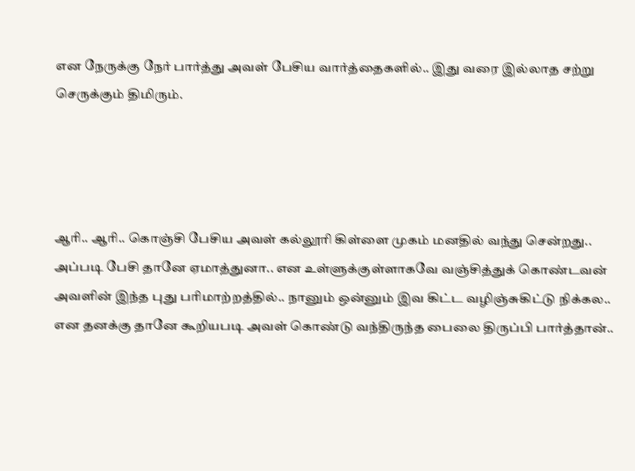என நேருக்கு நேர் பார்த்து அவள் பேசிய வார்த்தைகளில்.. இது வரை இல்லாத சற்று செருக்கும் திமிரும்.




ஆரி.. ஆரி.. கொஞ்சி பேசிய அவள் கல்லூரி கிள்ளை முகம் மனதில் வந்து சென்றது.. அப்படி பேசி தானே ஏமாத்துனா.. என உள்ளுக்குள்ளாகவே வஞ்சித்துக் கொண்டவன் அவளின் இந்த புது பரிமாற்றத்தில்.. நானும் ஒன்னும் இவ கிட்ட வழிஞ்சுகிட்டு நிக்கல.. என தனக்கு தானே கூறியபடி அவள் கொண்டு வந்திருந்த பைலை திருப்பி பார்த்தான்..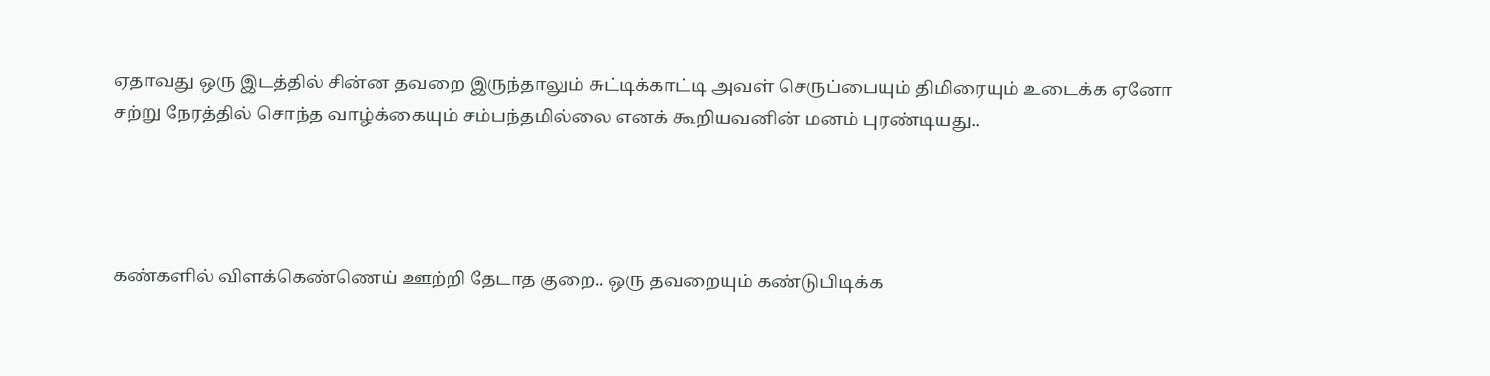ஏதாவது ஒரு இடத்தில் சின்ன தவறை இருந்தாலும் சுட்டிக்காட்டி அவள் செருப்பையும் திமிரையும் உடைக்க ஏனோ சற்று நேரத்தில் சொந்த வாழ்க்கையும் சம்பந்தமில்லை எனக் கூறியவனின் மனம் புரண்டியது..




கண்களில் விளக்கெண்ணெய் ஊற்றி தேடாத குறை.. ஒரு தவறையும் கண்டுபிடிக்க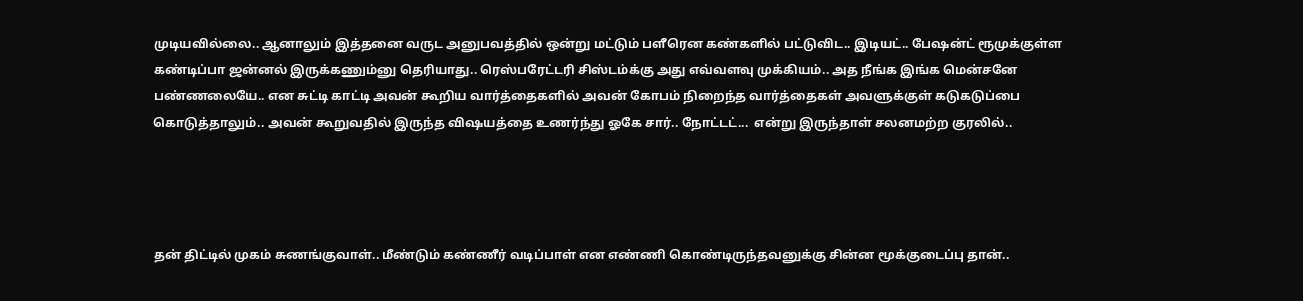முடியவில்லை.. ஆனாலும் இத்தனை வருட அனுபவத்தில் ஒன்று மட்டும் பளீரென கண்களில் பட்டுவிட.. இடியட்.. பேஷன்ட் ரூமுக்குள்ள கண்டிப்பா ஜன்னல் இருக்கணும்னு தெரியாது.. ரெஸ்பரேட்டரி சிஸ்டம்க்கு அது எவ்வளவு முக்கியம்.. அத நீங்க இங்க மென்சனே பண்ணலையே.. என சுட்டி காட்டி அவன் கூறிய வார்த்தைகளில் அவன் கோபம் நிறைந்த வார்த்தைகள் அவளுக்குள் கடுகடுப்பை கொடுத்தாலும்.. அவன் கூறுவதில் இருந்த விஷயத்தை உணர்ந்து ஓகே சார்.. நோட்டட்...  என்று இருந்தாள் சலனமற்ற குரலில்..




தன் திட்டில் முகம் சுணங்குவாள்.. மீண்டும் கண்ணீர் வடிப்பாள் என எண்ணி கொண்டிருந்தவனுக்கு சின்ன மூக்குடைப்பு தான்..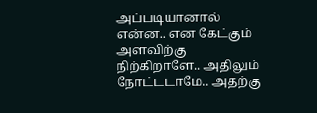அப்படியானால் என்ன.. என கேட்கும் அளவிற்கு நிற்கிறாளே.. அதிலும் நோட்டடாமே.. அதற்கு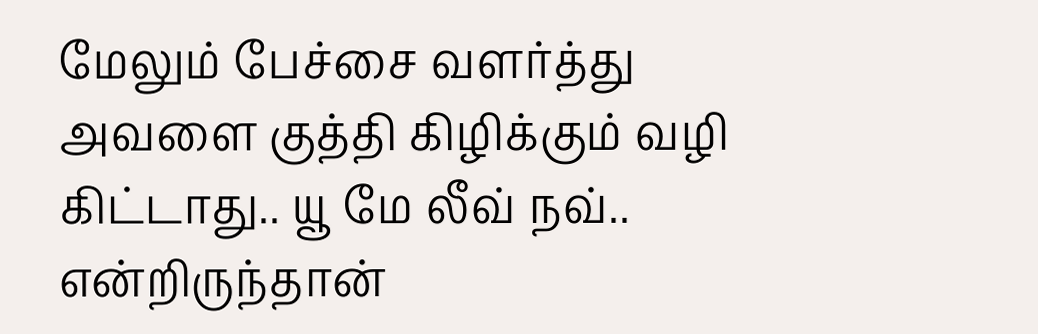மேலும் பேச்சை வளர்த்து அவளை குத்தி கிழிக்கும் வழி கிட்டாது.. யூ மே லீவ் நவ்.. என்றிருந்தான்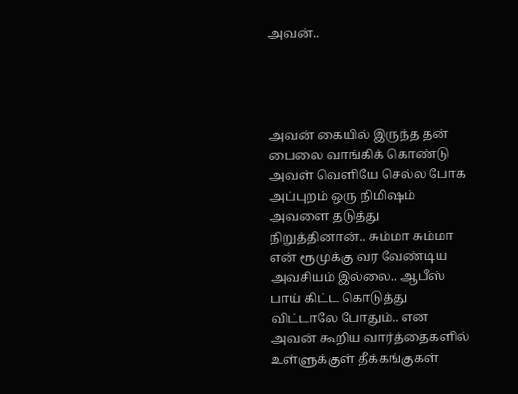அவன்..




அவன் கையில் இருந்த தன் பைலை வாங்கிக் கொண்டு அவள் வெளியே செல்ல போக அப்புறம் ஒரு நிமிஷம் அவளை தடுத்து நிறுத்தினான்.. சும்மா சும்மா என் ரூமுக்கு வர வேண்டிய அவசியம் இல்லை.. ஆபீஸ் பாய் கிட்ட கொடுத்து விட்டாலே போதும்.. என அவன் கூறிய வார்த்தைகளில் உள்ளுக்குள் தீக்கங்குகள்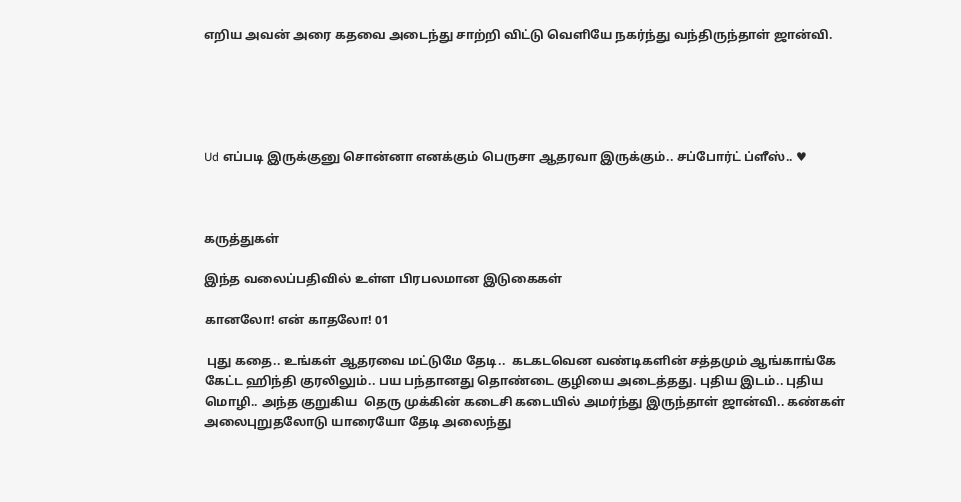எறிய அவன் அரை கதவை அடைந்து சாற்றி விட்டு வெளியே நகர்ந்து வந்திருந்தாள் ஜான்வி.





Ud எப்படி இருக்குனு சொன்னா எனக்கும் பெருசா ஆதரவா இருக்கும்.. சப்போர்ட் ப்ளீஸ்.. ♥



கருத்துகள்

இந்த வலைப்பதிவில் உள்ள பிரபலமான இடுகைகள்

கானலோ! என் காதலோ! 01

 புது கதை.. உங்கள் ஆதரவை மட்டுமே தேடி..  கடகடவென வண்டிகளின் சத்தமும் ஆங்காங்கே கேட்ட ஹிந்தி குரலிலும்.. பய பந்தானது தொண்டை குழியை அடைத்தது. புதிய இடம்.. புதிய மொழி.. அந்த குறுகிய  தெரு முக்கின் கடைசி கடையில் அமர்ந்து இருந்தாள் ஜான்வி.. கண்கள் அலைபுறுதலோடு யாரையோ தேடி அலைந்து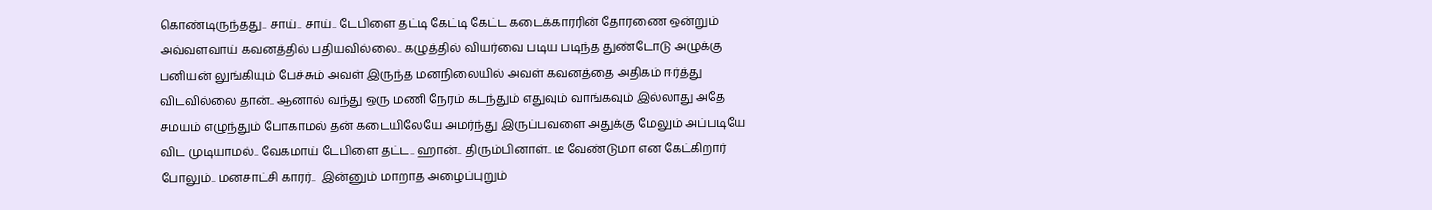கொண்டிருந்தது.. சாய்.. சாய்.. டேபிளை தட்டி கேட்டி கேட்ட கடைக்காரரின் தோரணை ஒன்றும் அவ்வளவாய் கவனத்தில் பதியவில்லை.. கழுத்தில் வியர்வை படிய படிந்த துண்டோடு அழுக்கு பனியன் லுங்கியும் பேச்சும் அவள் இருந்த மனநிலையில் அவள் கவனத்தை அதிகம் ஈர்த்து விடவில்லை தான்.. ஆனால் வந்து ஒரு மணி நேரம் கடந்தும் எதுவும் வாங்கவும் இல்லாது அதே சமயம் எழுந்தும் போகாமல் தன் கடையிலேயே அமர்ந்து இருப்பவளை அதுக்கு மேலும் அப்படியே விட முடியாமல்.. வேகமாய் டேபிளை தட்ட.. ஹான்.. திரும்பினாள்.. டீ வேண்டுமா என கேட்கிறார் போலும்.. மனசாட்சி காரர்..  இன்னும் மாறாத அழைப்புறும்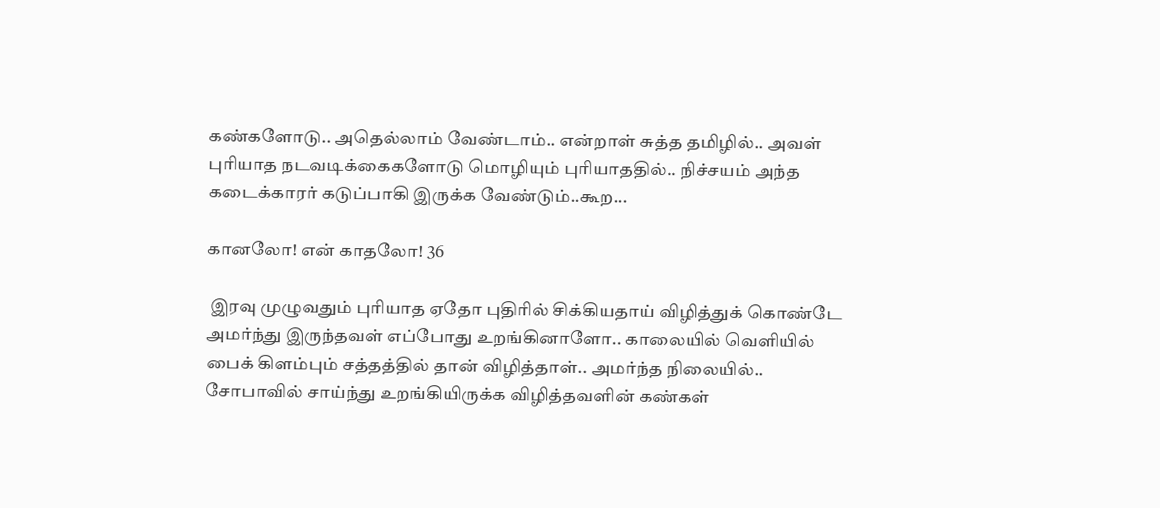கண்களோடு.. அதெல்லாம் வேண்டாம்.. என்றாள் சுத்த தமிழில்.. அவள் புரியாத நடவடிக்கைகளோடு மொழியும் புரியாததில்.. நிச்சயம் அந்த கடைக்காரர் கடுப்பாகி இருக்க வேண்டும்..கூற...

கானலோ! என் காதலோ! 36

 இரவு முழுவதும் புரியாத ஏதோ புதிரில் சிக்கியதாய் விழித்துக் கொண்டே அமர்ந்து இருந்தவள் எப்போது உறங்கினாளோ.. காலையில் வெளியில் பைக் கிளம்பும் சத்தத்தில் தான் விழித்தாள்.. அமர்ந்த நிலையில்.. சோபாவில் சாய்ந்து உறங்கியிருக்க விழித்தவளின் கண்கள்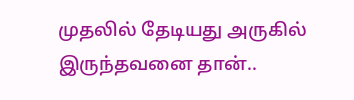முதலில் தேடியது அருகில் இருந்தவனை தான்..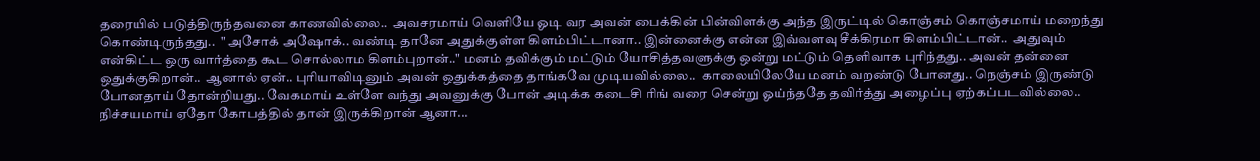தரையில் படுத்திருந்தவனை காணவில்லை..  அவசரமாய் வெளியே ஓடி வர அவன் பைக்கின் பின்விளக்கு அந்த இருட்டில் கொஞ்சம் கொஞ்சமாய் மறைந்து கொண்டிருந்தது..  " அசோக் அஷோக்.. வண்டி தானே அதுக்குள்ள கிளம்பிட்டானா.. இன்னைக்கு என்ன இவ்வளவு சீக்கிரமா கிளம்பிட்டான்..  அதுவும் என்கிட்ட ஒரு வார்த்தை கூட சொல்லாம கிளம்புறான்.." மனம் தவிக்கும் மட்டும் யோசித்தவளுக்கு ஒன்று மட்டும் தெளிவாக புரிந்தது.. அவன் தன்னை ஒதுக்குகிறான்..  ஆனால் ஏன்.. புரியாவிடினும் அவன் ஒதுக்கத்தை தாங்கவே முடியவில்லை..  காலையிலேயே மனம் வறண்டு போனது.. நெஞ்சம் இருண்டு போனதாய் தோன்றியது.. வேகமாய் உள்ளே வந்து அவனுக்கு போன் அடிக்க கடைசி ரிங் வரை சென்று ஓய்ந்ததே தவிர்த்து அழைப்பு ஏற்கப்படவில்லை.. நிச்சயமாய் ஏதோ கோபத்தில் தான் இருக்கிறான் ஆனா...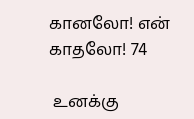கானலோ! என் காதலோ! 74

 உனக்கு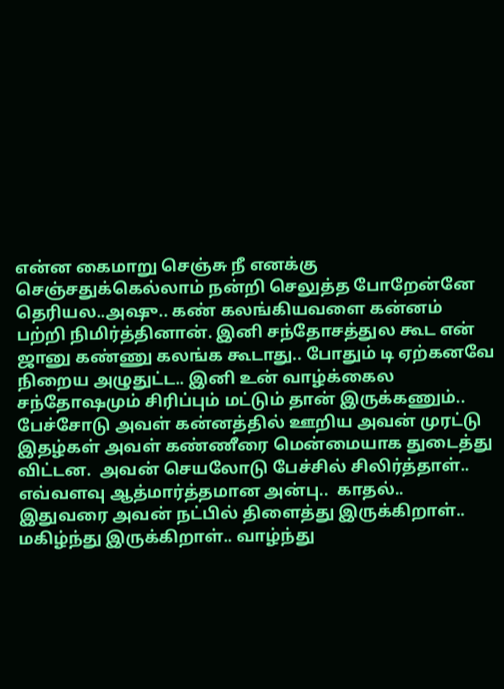என்ன கைமாறு செஞ்சு நீ எனக்கு செஞ்சதுக்கெல்லாம் நன்றி செலுத்த போறேன்னே தெரியல..அஷு.. கண் கலங்கியவளை கன்னம் பற்றி நிமிர்த்தினான். இனி சந்தோசத்துல கூட என் ஜானு கண்ணு கலங்க கூடாது.. போதும் டி ஏற்கனவே நிறைய அழுதுட்ட.. இனி உன் வாழ்க்கைல சந்தோஷமும் சிரிப்பும் மட்டும் தான் இருக்கணும்.. பேச்சோடு அவள் கன்னத்தில் ஊறிய அவன் முரட்டு இதழ்கள் அவள் கண்ணீரை மென்மையாக துடைத்து விட்டன.  அவன் செயலோடு பேச்சில் சிலிர்த்தாள்.. எவ்வளவு ஆத்மார்த்தமான அன்பு..  காதல்.. இதுவரை அவன் நட்பில் திளைத்து இருக்கிறாள்.. மகிழ்ந்து இருக்கிறாள்.. வாழ்ந்து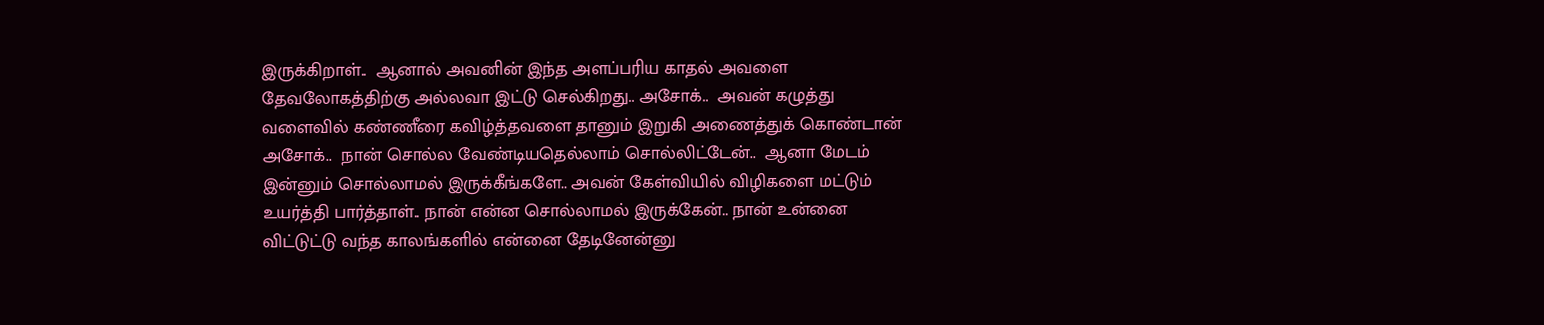இருக்கிறாள்..  ஆனால் அவனின் இந்த அளப்பரிய காதல் அவளை தேவலோகத்திற்கு அல்லவா இட்டு செல்கிறது.. அசோக்..  அவன் கழுத்து வளைவில் கண்ணீரை கவிழ்த்தவளை தானும் இறுகி அணைத்துக் கொண்டான் அசோக்..  நான் சொல்ல வேண்டியதெல்லாம் சொல்லிட்டேன்..  ஆனா மேடம் இன்னும் சொல்லாமல் இருக்கீங்களே.. அவன் கேள்வியில் விழிகளை மட்டும் உயர்த்தி பார்த்தாள்.. நான் என்ன சொல்லாமல் இருக்கேன்.. நான் உன்னை விட்டுட்டு வந்த காலங்களில் என்னை தேடினேன்னு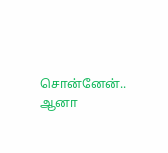சொன்னேன்.. ஆனா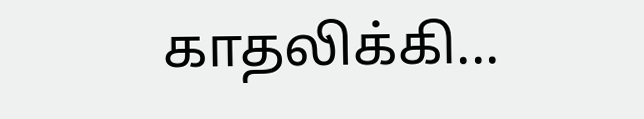காதலிக்கி...